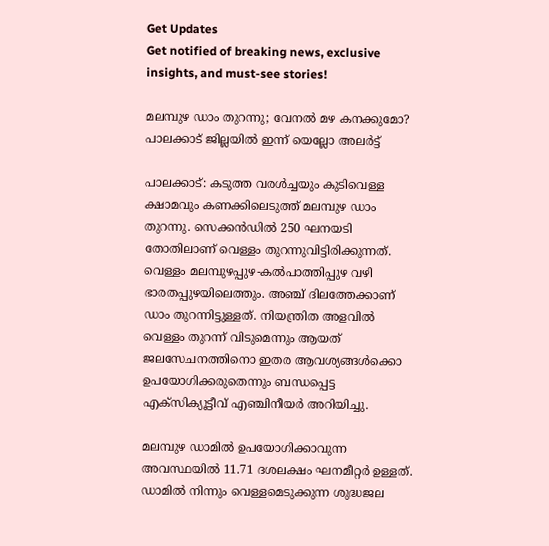Get Updates
Get notified of breaking news, exclusive insights, and must-see stories!

മലമ്പുഴ ഡാം തുറന്നു; വേനൽ മഴ കനക്കുമോ? പാലക്കാട് ജില്ലയിൽ ഇന്ന് യെല്ലോ അലർട്ട്

പാലക്കാട്: കടുത്ത വരൾച്ചയും കുടിവെള്ള ക്ഷാമവും കണക്കിലെടുത്ത് മലമ്പുഴ ഡാം തുറന്നു. സെക്കൻഡിൽ 250 ഘനയടി തോതിലാണ് വെള്ളം തുറന്നുവിട്ടിരിക്കുന്നത്. വെള്ളം മലമ്പുഴപ്പുഴ-കൽപാത്തിപ്പുഴ വഴി ഭാരതപ്പുഴയിലെത്തും. അഞ്ച് ദിലത്തേക്കാണ് ഡാം തുറന്നിട്ടുള്ളത്. നിയന്ത്രിത അളവിൽ വെള്ളം തുറന്ന് വിടുമെന്നും ആയത് ജലസേചനത്തിനൊ ഇതര ആവശ്യങ്ങൾക്കൊ ഉപയോഗിക്കരുതെന്നും ബന്ധപ്പെട്ട എക്സിക്യൂട്ടീവ് എഞ്ചിനീയർ അറിയിച്ചു.

മലമ്പുഴ ഡാമിൽ ഉപയോഗിക്കാവുന്ന അവസ്ഥയി‍ൽ 11.71 ദശലക്ഷം ഘനമീറ്റർ ഉള്ളത്. ഡാമിൽ നിന്നും വെള്ളമെടുക്കുന്ന ശുദ്ധജല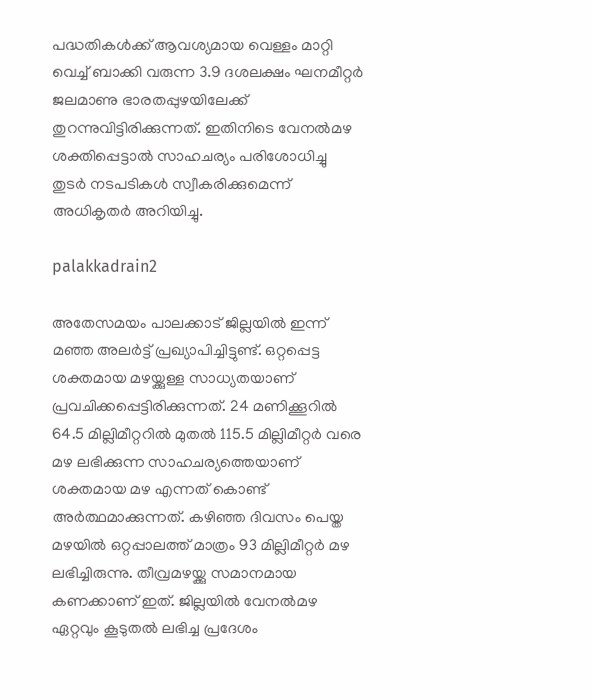പദ്ധതികൾക്ക് ആവശ്യമായ വെള്ളം മാറ്റി വെച്ച് ബാക്കി വരുന്ന 3.9 ദശലക്ഷം ഘനമീറ്റർ ജലമാണു ഭാരതപ്പുഴയിലേക്ക് തുറന്നുവിട്ടിരിക്കുന്നത്. ഇതിനിടെ വേനൽമഴ ശക്തിപ്പെട്ടാൽ സാഹചര്യം പരിശോധിച്ചു തുടർ നടപടികൾ സ്വീകരിക്കുമെന്ന് അധികൃതർ അറിയിച്ചു.

palakkadrain2

അതേസമയം പാലക്കാട് ജില്ലയിൽ ഇന്ന് മഞ്ഞ അലർട്ട് പ്രഖ്യാപിച്ചിട്ടുണ്ട്. ഒറ്റപ്പെട്ട ശക്തമായ മഴയ്ക്കുള്ള സാധ്യതയാണ് പ്രവചിക്കപ്പെട്ടിരിക്കുന്നത്. 24 മണിക്കൂറിൽ 64.5 മില്ലിമീറ്ററിൽ മുതൽ 115.5 മില്ലിമീറ്റർ വരെ മഴ ലഭിക്കുന്ന സാഹചര്യത്തെയാണ് ശക്തമായ മഴ എന്നത് കൊണ്ട് അർത്ഥമാക്കുന്നത്. കഴിഞ്ഞ ദിവസം പെയ്ത മഴയിൽ ഒറ്റപ്പാലത്ത് മാത്രം 93 മില്ലിമീറ്റർ മഴ ലഭിച്ചിരുന്നു. തീവ്രമഴയ്ക്കു സമാനമായ കണക്കാണ് ഇത്. ജില്ലയിൽ വേനൽമഴ ഏറ്റവും കൂടുതൽ ലഭിച്ച പ്രദേശം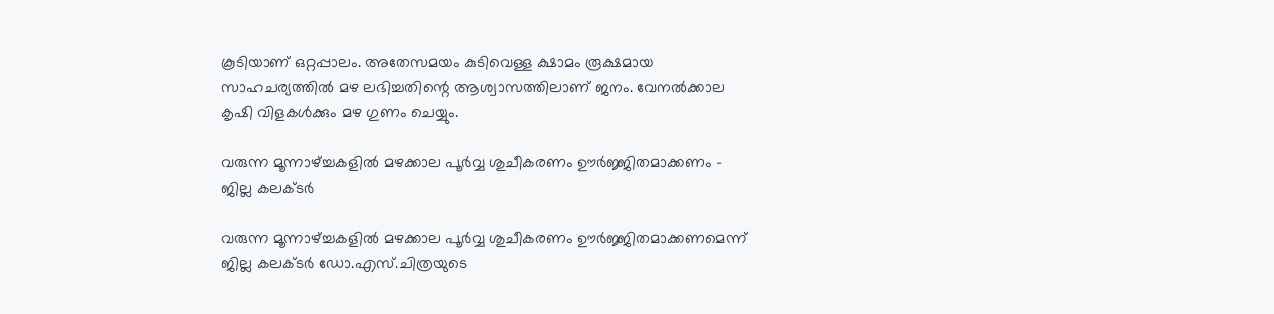കൂടിയാണ് ഒറ്റപ്പാലം. അതേസമയം കുടിവെള്ള ക്ഷാമം രൂക്ഷമായ സാഹചര്യത്തിൽ മഴ ലഭിച്ചതിന്റെ ആശ്വാസത്തിലാണ് ജനം. വേനൽക്കാല കൃഷി വിളകൾക്കും മഴ ഗുണം ചെയ്യും.

വരുന്ന മൂന്നാഴ്ച്ചകളില്‍ മഴക്കാല പൂര്‍വ്വ ശുചീകരണം ഊര്‍ജ്ജിതമാക്കണം - ജില്ല കലക്ടര്‍

വരുന്ന മൂന്നാഴ്ച്ചകളില്‍ മഴക്കാല പൂര്‍വ്വ ശുചീകരണം ഊര്‍ജ്ജിതമാക്കണമെന്ന് ജില്ല കലക്ടര്‍ ഡോ.എസ്.ചിത്രയുടെ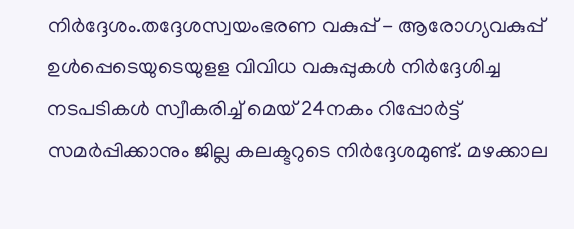നിര്‍ദ്ദേശം.തദ്ദേശസ്വയംഭരണ വകുപ്പ് - ആരോഗ്യവകുപ്പ് ഉള്‍പ്പെടെയുടെയുളള വിവിധ വകുപ്പുകള്‍ നിര്‍ദ്ദേശിച്ച നടപടികള്‍ സ്വീകരിച്ച് മെയ് 24നകം റിപ്പോര്‍ട്ട് സമര്‍പ്പിക്കാനും ജില്ല കലക്ടറുടെ നിര്‍ദ്ദേശമുണ്ട്. മഴക്കാല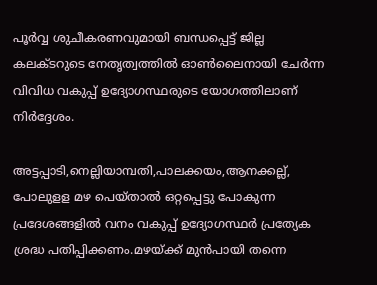പൂര്‍വ്വ ശുചീകരണവുമായി ബന്ധപ്പെട്ട് ജില്ല കലക്ടറുടെ നേതൃത്വത്തില്‍ ഓണ്‍ലൈനായി ചേര്‍ന്ന വിവിധ വകുപ്പ് ഉദ്യോഗസ്ഥരുടെ യോഗത്തിലാണ് നിര്‍ദ്ദേശം.

അട്ടപ്പാടി,നെല്ലിയാമ്പതി,പാലക്കയം,ആനക്കല്ല്, പോലുളള മഴ പെയ്താല്‍ ഒറ്റപ്പെട്ടു പോകുന്ന പ്രദേശങ്ങളില്‍ വനം വകുപ്പ് ഉദ്യോഗസ്ഥര്‍ പ്രത്യേക ശ്രദ്ധ പതിപ്പിക്കണം.മഴയ്ക്ക് മുന്‍പായി തന്നെ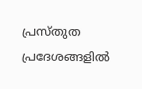പ്രസ്തുത പ്രദേശങ്ങളില്‍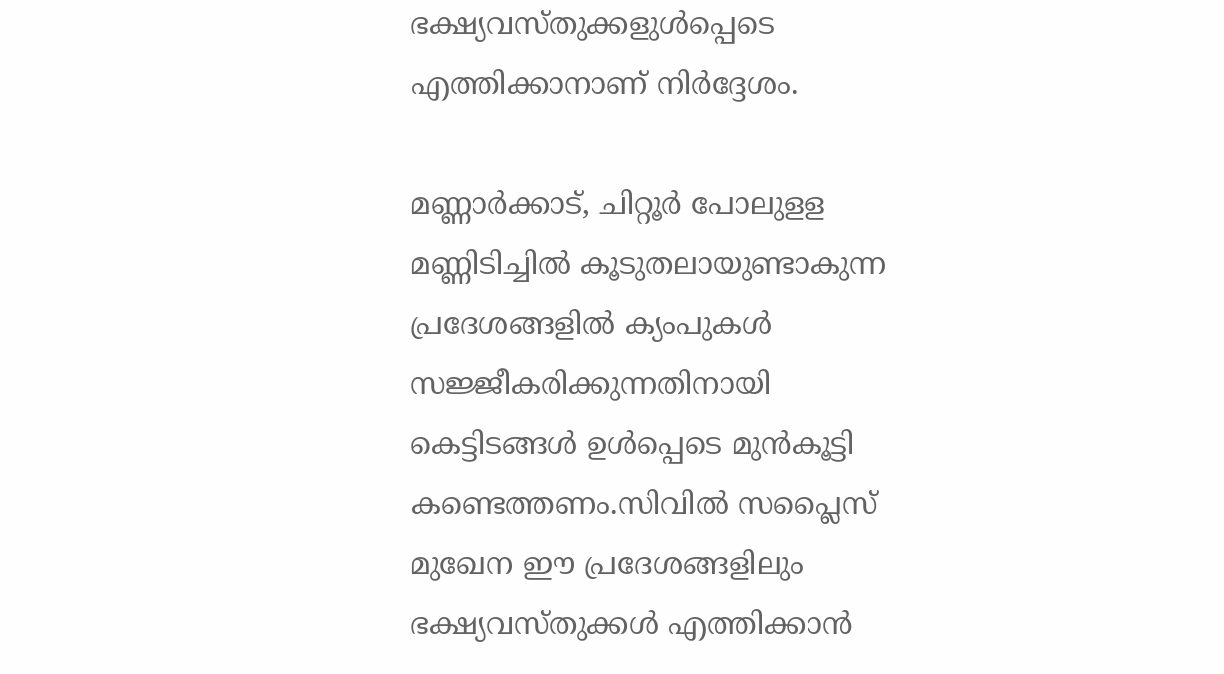ഭക്ഷ്യവസ്തുക്കളുള്‍പ്പെടെ എത്തിക്കാനാണ് നിര്‍ദ്ദേശം.

മണ്ണാര്‍ക്കാട്, ചിറ്റൂര്‍ പോലുളള മണ്ണിടിച്ചില്‍ കൂടുതലായുണ്ടാകുന്ന പ്രദേശങ്ങളില്‍ ക്യംപുകള്‍ സജ്ജീകരിക്കുന്നതിനായി കെട്ടിടങ്ങള്‍ ഉള്‍പ്പെടെ മുന്‍കൂട്ടി കണ്ടെത്തണം.സിവില്‍ സപ്ലൈസ് മുഖേന ഈ പ്രദേശങ്ങളിലും ഭക്ഷ്യവസ്തുക്കള്‍ എത്തിക്കാന്‍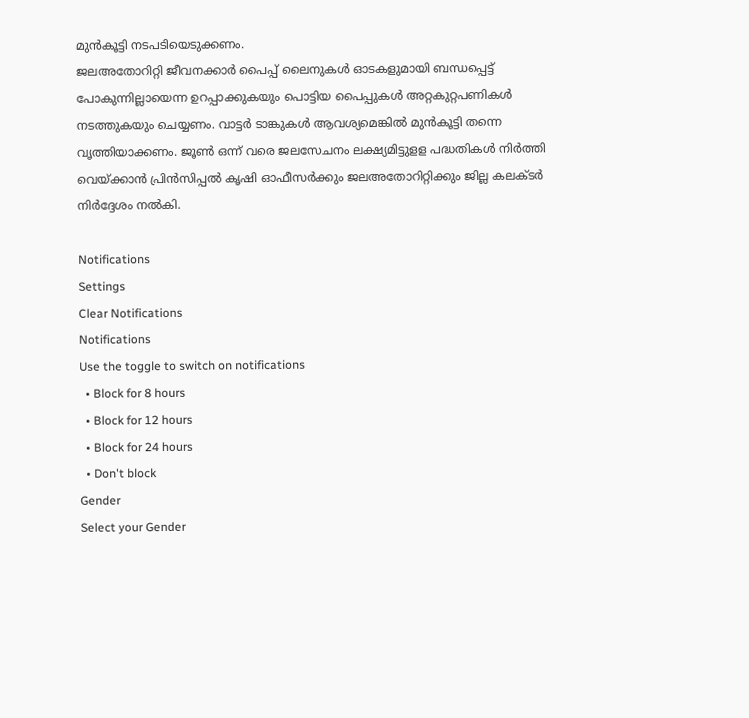മുന്‍കൂട്ടി നടപടിയെടുക്കണം.
ജലഅതോറിറ്റി ജീവനക്കാര്‍ പൈപ്പ് ലൈനുകള്‍ ഓടകളുമായി ബന്ധപ്പെട്ട് പോകുന്നില്ലായെന്ന ഉറപ്പാക്കുകയും പൊട്ടിയ പൈപ്പുകള്‍ അറ്റകുറ്റപണികള്‍ നടത്തുകയും ചെയ്യണം. വാട്ടര്‍ ടാങ്കുകള്‍ ആവശ്യമെങ്കില്‍ മുന്‍കൂട്ടി തന്നെ വൃത്തിയാക്കണം. ജൂണ്‍ ഒന്ന് വരെ ജലസേചനം ലക്ഷ്യമിട്ടുളള പദ്ധതികള്‍ നിര്‍ത്തി വെയ്ക്കാന്‍ പ്രിന്‍സിപ്പല്‍ കൃഷി ഓഫീസര്‍ക്കും ജലഅതോറിറ്റിക്കും ജില്ല കലക്ടര്‍ നിര്‍ദ്ദേശം നല്‍കി.

Notifications
Settings
Clear Notifications
Notifications
Use the toggle to switch on notifications
  • Block for 8 hours
  • Block for 12 hours
  • Block for 24 hours
  • Don't block
Gender
Select your Gender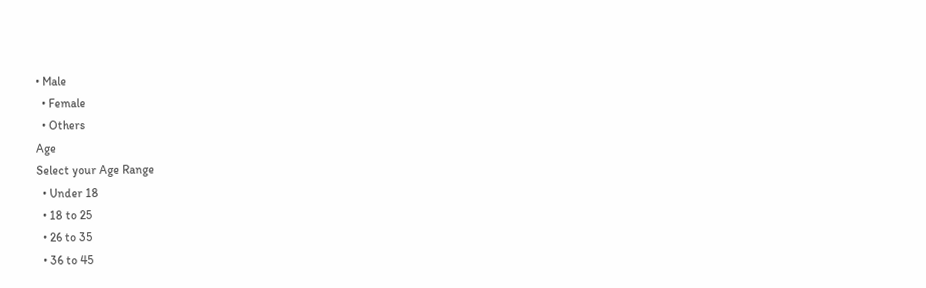• Male
  • Female
  • Others
Age
Select your Age Range
  • Under 18
  • 18 to 25
  • 26 to 35
  • 36 to 45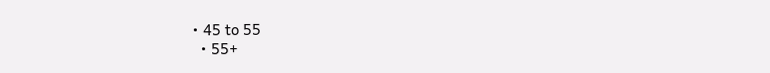• 45 to 55
  • 55+